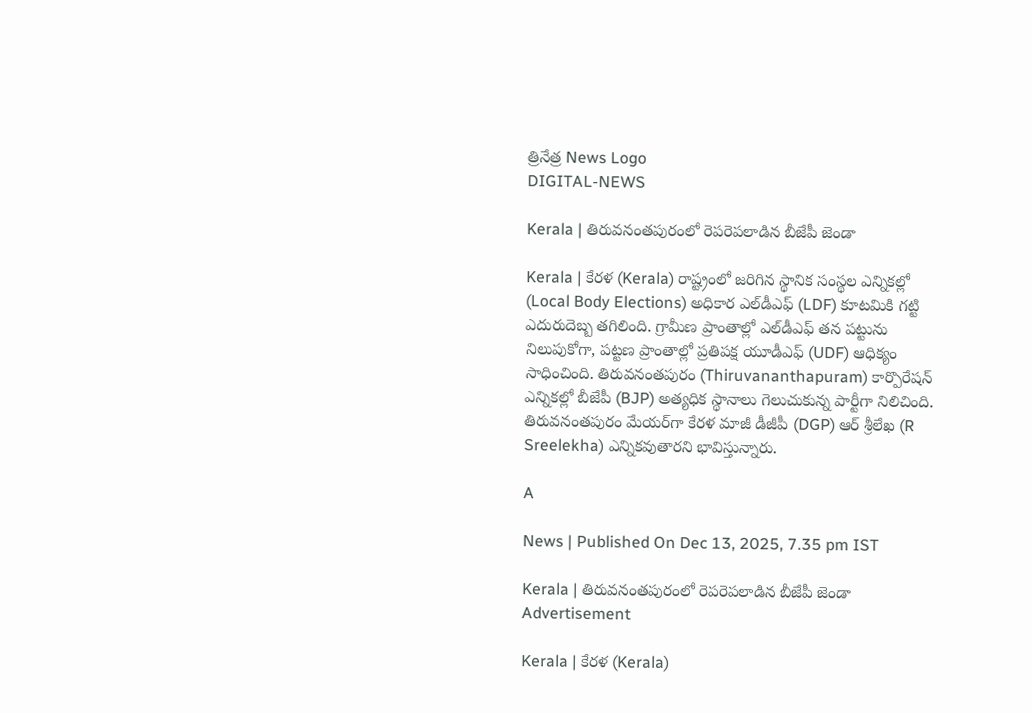త్రినేత్ర News Logo
DIGITAL-NEWS

Kerala | తిరువ‌నంత‌పురంలో రెప‌రెప‌లాడిన బీజేపీ జెండా

Kerala | కేర‌ళ (Kerala) రాష్ట్రంలో జ‌రిగిన స్థానిక సంస్థ‌ల ఎన్నిక‌ల్లో (Local Body Elections) అధికార ఎల్‌డీఎఫ్ (LDF) కూట‌మికి గ‌ట్టి ఎదురుదెబ్బ త‌గిలింది. గ్రామీణ ప్రాంతాల్లో ఎల్‌డీఎఫ్ త‌న ప‌ట్టును నిలుపుకోగా, ప‌ట్ట‌ణ ప్రాంతాల్లో ప్ర‌తిప‌క్ష యూడీఎఫ్ (UDF) ఆధిక్యం సాధించింది. తిరువ‌నంత‌పురం (Thiruvananthapuram) కార్పొరేష‌న్ ఎన్నిక‌ల్లో బీజేపీ (BJP) అత్య‌ధిక స్థానాలు గెలుచుకున్న పార్టీగా నిలిచింది. తిరువ‌నంత‌పురం మేయ‌ర్‌గా కేర‌ళ మాజీ డీజీపీ (DGP) ఆర్ శ్రీలేఖ (R Sreelekha) ఎన్నిక‌వుతార‌ని భావిస్తున్నారు.

A

News | Published On Dec 13, 2025, 7.35 pm IST

Kerala | తిరువ‌నంత‌పురంలో రెప‌రెప‌లాడిన బీజేపీ జెండా
Advertisement

Kerala | కేర‌ళ (Kerala)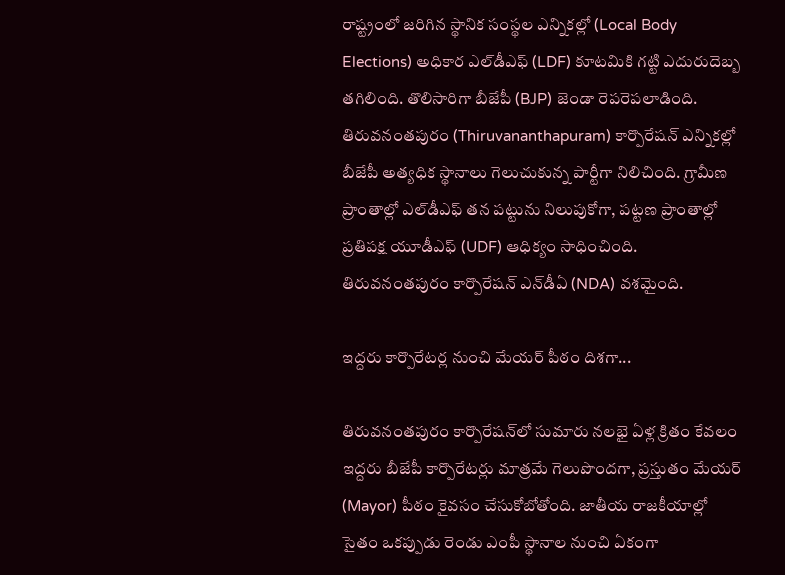రాష్ట్రంలో జ‌రిగిన స్థానిక సంస్థ‌ల ఎన్నిక‌ల్లో (Local Body Elections) అధికార ఎల్‌డీఎఫ్ (LDF) కూట‌మికి గ‌ట్టి ఎదురుదెబ్బ త‌గిలింది. తొలిసారిగా బీజేపీ (BJP) జెండా రెప‌రెప‌లాడింది. తిరువ‌నంత‌పురం (Thiruvananthapuram) కార్పొరేష‌న్ ఎన్నిక‌ల్లో బీజేపీ అత్య‌ధిక స్థానాలు గెలుచుకున్న పార్టీగా నిలిచింది. గ్రామీణ ప్రాంతాల్లో ఎల్‌డీఎఫ్ త‌న ప‌ట్టును నిలుపుకోగా, ప‌ట్ట‌ణ ప్రాంతాల్లో ప్ర‌తిప‌క్ష యూడీఎఫ్ (UDF) ఆధిక్యం సాధించింది. తిరువ‌నంత‌పురం కార్పొరేష‌న్ ఎన్‌డీఏ (NDA) వ‌శ‌మైంది.

ఇద్ద‌రు కార్పొరేట‌ర్ల నుంచి మేయ‌ర్ పీఠం దిశ‌గా...

తిరువ‌నంత‌పురం కార్పొరేష‌న్‌లో సుమారు న‌ల‌భై ఏళ్ల క్రితం కేవ‌లం ఇద్ద‌రు బీజేపీ కార్పొరేట‌ర్లు మాత్ర‌మే గెలుపొంద‌గా, ప్ర‌స్తుతం మేయ‌ర్ (Mayor) పీఠం కైవ‌సం చేసుకోబోతోంది. జాతీయ రాజ‌కీయాల్లో సైతం ఒక‌ప్పుడు రెండు ఎంపీ స్థానాల నుంచి ఏకంగా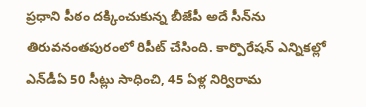ప్ర‌ధాని పీఠం ద‌క్కించుకున్న బీజేపీ అదే సీన్‌ను తిరువ‌నంత‌పురంలో రిపీట్ చేసింది. కార్పొరేష‌న్ ఎన్నిక‌ల్లో ఎన్‌డీఏ 50 సీట్లు సాధించి, 45 ఏళ్ల నిర్విరామ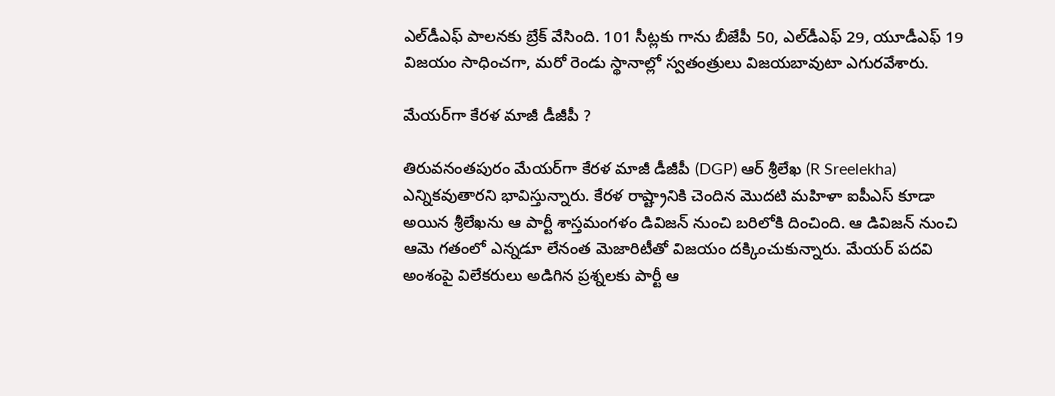ఎల్‌డీఎఫ్ పాల‌న‌కు బ్రేక్ వేసింది. 101 సీట్ల‌కు గాను బీజేపీ 50, ఎల్‌డీఎఫ్ 29, యూడీఎఫ్ 19 విజ‌యం సాధించ‌గా, మ‌రో రెండు స్థానాల్లో స్వ‌తంత్రులు విజ‌య‌బావుటా ఎగుర‌వేశారు.

మేయ‌ర్‌గా కేర‌ళ మాజీ డీజీపీ ?

తిరువ‌నంత‌పురం మేయ‌ర్‌గా కేర‌ళ మాజీ డీజీపీ (DGP) ఆర్ శ్రీలేఖ (R Sreelekha) ఎన్నిక‌వుతార‌ని భావిస్తున్నారు. కేర‌ళ రాష్ట్రానికి చెందిన మొద‌టి మ‌హిళా ఐపీఎస్ కూడా అయిన శ్రీ‌లేఖ‌ను ఆ పార్టీ శాస్త‌మంగ‌ళం డివిజ‌న్ నుంచి బ‌రిలోకి దించింది. ఆ డివిజ‌న్ నుంచి ఆమె గ‌తంలో ఎన్న‌డూ లేనంత మెజారిటీతో విజ‌యం ద‌క్కించుకున్నారు. మేయ‌ర్ ప‌ద‌వి అంశంపై విలేక‌రులు అడిగిన ప్ర‌శ్న‌ల‌కు పార్టీ ఆ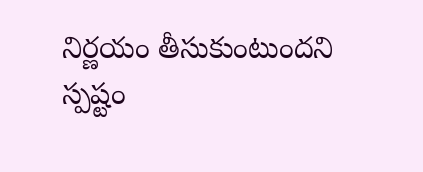నిర్ణ‌యం తీసుకుంటుంద‌ని స్ప‌ష్టం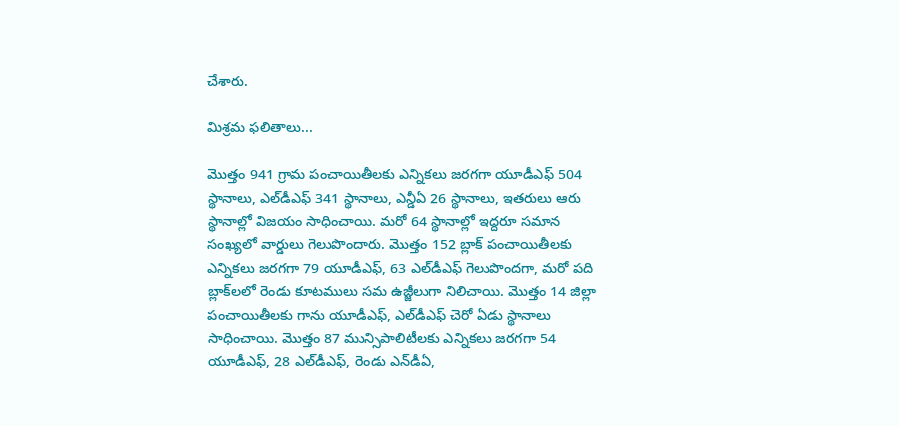చేశారు.

మిశ్ర‌మ ఫ‌లితాలు...

మొత్తం 941 గ్రామ పంచాయితీల‌కు ఎన్నిక‌లు జ‌ర‌గ‌గా యూడీఎఫ్ 504 స్థానాలు, ఎల్‌డీఎఫ్ 341 స్థానాలు, ఎన్డీఏ 26 స్థానాలు, ఇత‌రులు ఆరు స్థానాల్లో విజ‌యం సాధించాయి. మ‌రో 64 స్థానాల్లో ఇద్ద‌రూ స‌మాన సంఖ్య‌లో వార్డులు గెలుపొందారు. మొత్తం 152 బ్లాక్ పంచాయితీల‌కు ఎన్నిక‌లు జ‌ర‌గ‌గా 79 యూడీఎఫ్‌, 63 ఎల్‌డీఎఫ్ గెలుపొంద‌గా, మ‌రో ప‌ది బ్లాక్‌ల‌లో రెండు కూట‌ములు స‌మ ఉజ్జీలుగా నిలిచాయి. మొత్తం 14 జిల్లా పంచాయితీల‌కు గాను యూడీఎఫ్‌, ఎల్‌డీఎఫ్ చెరో ఏడు స్థానాలు సాధించాయి. మొత్తం 87 మున్సిపాలిటీల‌కు ఎన్నిక‌లు జ‌ర‌గ‌గా 54 యూడీఎఫ్‌, 28 ఎల్‌డీఎఫ్‌, రెండు ఎన్‌డీఏ,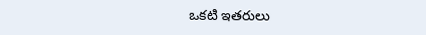ఒక‌టి ఇత‌రులు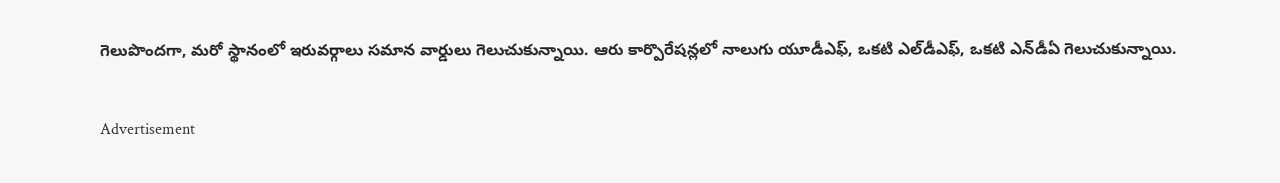గెలుపొంద‌గా, మ‌రో స్థానంలో ఇరువ‌ర్గాలు స‌మాన వార్డులు గెలుచుకున్నాయి. ఆరు కార్పొరేష‌న్ల‌లో నాలుగు యూడీఎఫ్‌, ఒక‌టి ఎల్‌డీఎఫ్‌, ఒక‌టి ఎన్‌డీఏ గెలుచుకున్నాయి.

Advertisement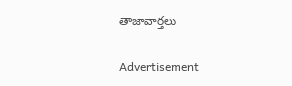తాజావార్తలు

Advertisement